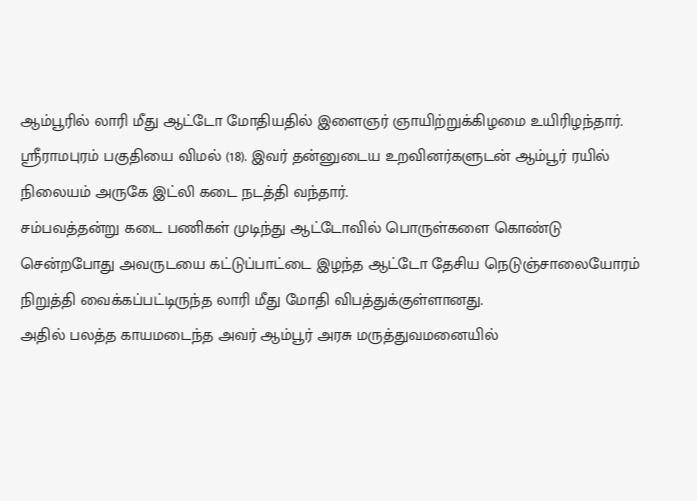ஆம்பூரில் லாரி மீது ஆட்டோ மோதியதில் இளைஞர் ஞாயிற்றுக்கிழமை உயிரிழந்தார்.
ஸ்ரீராமபுரம் பகுதியை விமல் (18). இவர் தன்னுடைய உறவினர்களுடன் ஆம்பூர் ரயில் நிலையம் அருகே இட்லி கடை நடத்தி வந்தார்.
சம்பவத்தன்று கடை பணிகள் முடிந்து ஆட்டோவில் பொருள்களை கொண்டு சென்றபோது அவருடயை கட்டுப்பாட்டை இழந்த ஆட்டோ தேசிய நெடுஞ்சாலையோரம் நிறுத்தி வைக்கப்பட்டிருந்த லாரி மீது மோதி விபத்துக்குள்ளானது.
அதில் பலத்த காயமடைந்த அவர் ஆம்பூர் அரசு மருத்துவமனையில்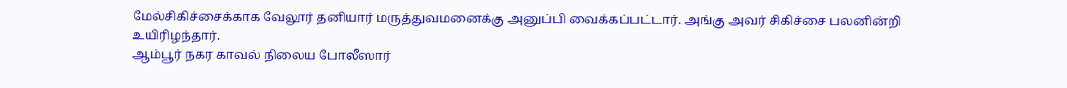மேல்சிகிச்சைக்காக வேலூர் தனியார் மருத்துவமனைக்கு அனுப்பி வைக்கப்பட்டார். அங்கு அவர் சிகிச்சை பலனின்றி உயிரிழந்தார்.
ஆம்பூர் நகர காவல் நிலைய போலீஸார்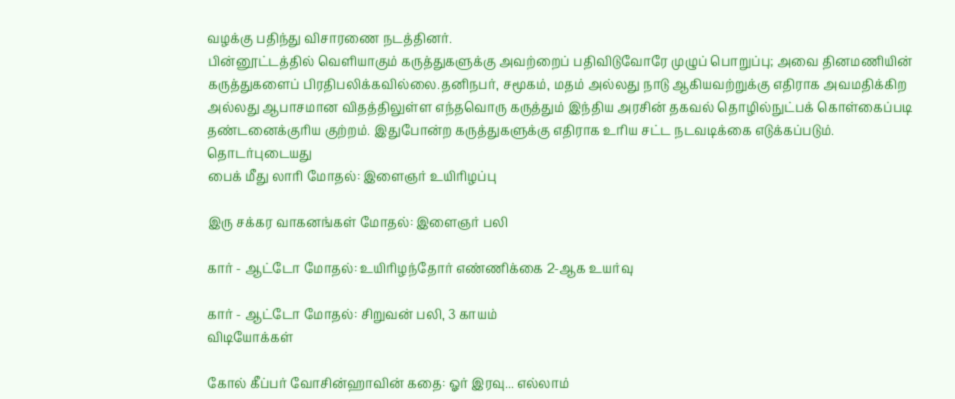வழக்கு பதிந்து விசாரணை நடத்தினர்.
பின்னூட்டத்தில் வெளியாகும் கருத்துகளுக்கு அவற்றைப் பதிவிடுவோரே முழுப் பொறுப்பு; அவை தினமணியின் கருத்துகளைப் பிரதிபலிக்கவில்லை.தனிநபர், சமூகம், மதம் அல்லது நாடு ஆகியவற்றுக்கு எதிராக அவமதிக்கிற அல்லது ஆபாசமான விதத்திலுள்ள எந்தவொரு கருத்தும் இந்திய அரசின் தகவல் தொழில்நுட்பக் கொள்கைப்படி தண்டனைக்குரிய குற்றம். இதுபோன்ற கருத்துகளுக்கு எதிராக உரிய சட்ட நடவடிக்கை எடுக்கப்படும்.
தொடர்புடையது
பைக் மீது லாரி மோதல்: இளைஞர் உயிரிழப்பு

இரு சக்கர வாகனங்கள் மோதல்: இளைஞர் பலி

கார் - ஆட்டோ மோதல்: உயிரிழந்தோர் எண்ணிக்கை 2-ஆக உயர்வு

கார் - ஆட்டோ மோதல்: சிறுவன் பலி, 3 காயம்
விடியோக்கள்

கோல் கீப்பர் வோசின்ஹாவின் கதை: ஓர் இரவு... எல்லாம்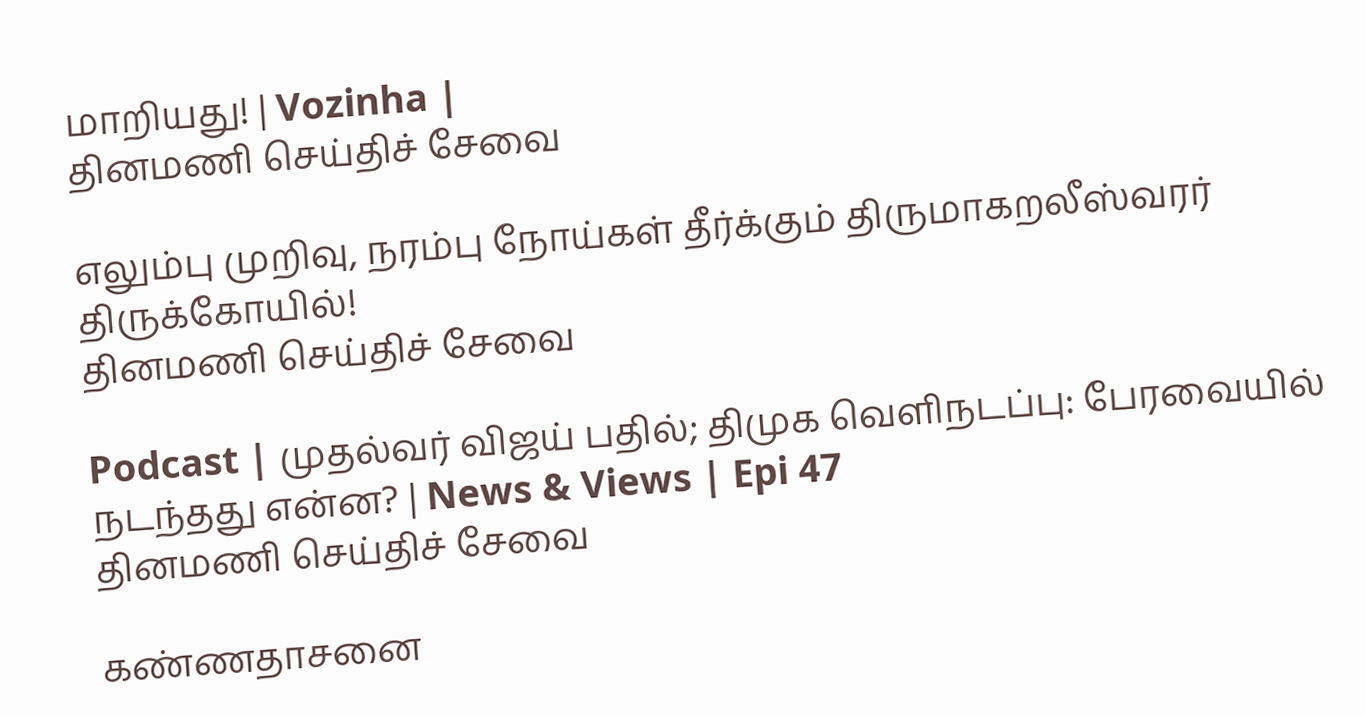மாறியது! | Vozinha |
தினமணி செய்திச் சேவை

எலும்பு முறிவு, நரம்பு நோய்கள் தீர்க்கும் திருமாகறலீஸ்வரர் திருக்கோயில்!
தினமணி செய்திச் சேவை

Podcast | முதல்வர் விஜய் பதில்; திமுக வெளிநடப்பு: பேரவையில் நடந்தது என்ன? | News & Views | Epi 47
தினமணி செய்திச் சேவை

கண்ணதாசனை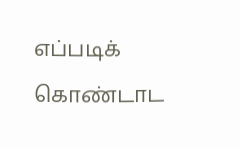எப்படிக் கொண்டாட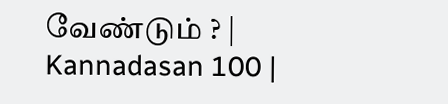வேண்டும் ? | Kannadasan 100 |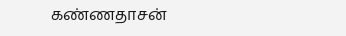கண்ணதாசன்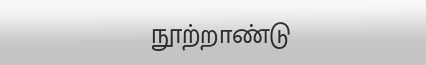நூற்றாண்டு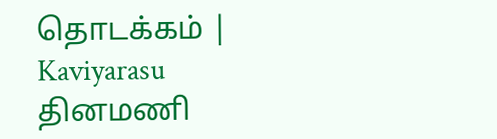தொடக்கம் | Kaviyarasu
தினமணி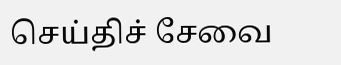செய்திச் சேவை